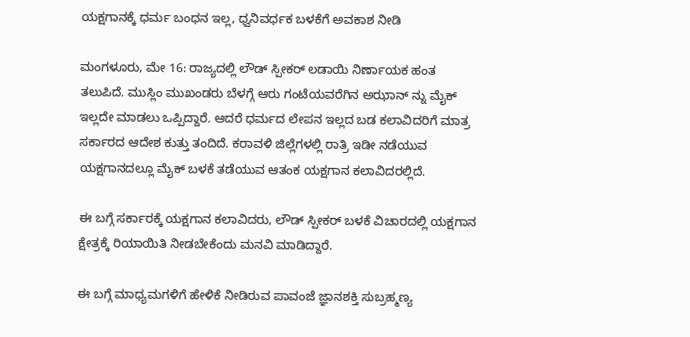ಯಕ್ಷಗಾನಕ್ಕೆ ಧರ್ಮ ಬಂಧನ ಇಲ್ಲ, ಧ್ವನಿವರ್ಧಕ ಬಳಕೆಗೆ ಅವಕಾಶ ನೀಡಿ

ಮಂಗಳೂರು, ಮೇ 16: ರಾಜ್ಯದಲ್ಲಿ ಲೌಡ್ ಸ್ಪೀಕರ್ ಲಡಾಯಿ ನಿರ್ಣಾಯಕ ಹಂತ ತಲುಪಿದೆ. ಮುಸ್ಲಿಂ ಮುಖಂಡರು ಬೆಳಗ್ಗೆ ಆರು ಗಂಟೆಯವರೆಗಿನ ಅಝಾನ್ ನ್ನು ಮೈಕ್ ಇಲ್ಲದೇ ಮಾಡಲು ಒಪ್ಪಿದ್ದಾರೆ. ಆದರೆ ಧರ್ಮದ ಲೇಪನ ಇಲ್ಲದ ಬಡ ಕಲಾವಿದರಿಗೆ ಮಾತ್ರ ಸರ್ಕಾರದ ಆದೇಶ ಕುತ್ತು ತಂದಿದೆ. ಕರಾವಳಿ‌ ಜಿಲ್ಲೆಗಳಲ್ಲಿ ರಾತ್ರಿ ಇಡೀ ನಡೆಯುವ ಯಕ್ಷಗಾನದಲ್ಲೂ ಮೈಕ್ ಬಳಕೆ ತಡೆಯುವ ಆತಂಕ ಯಕ್ಷಗಾನ ಕಲಾವಿದರಲ್ಲಿದೆ.

ಈ ಬಗ್ಗೆ ಸರ್ಕಾರಕ್ಕೆ ಯಕ್ಷಗಾನ ಕಲಾವಿದರು, ಲೌಡ್ ಸ್ಪೀಕರ್ ಬಳಕೆ ವಿಚಾರದಲ್ಲಿ ಯಕ್ಷಗಾನ ಕ್ಷೇತ್ರಕ್ಕೆ ರಿಯಾಯಿತಿ ನೀಡಬೇಕೆಂದು ಮನವಿ ಮಾಡಿದ್ದಾರೆ.

ಈ ಬಗ್ಗೆ ಮಾಧ್ಯಮಗಳಿಗೆ ಹೇಳಿಕೆ ನೀಡಿರುವ ಪಾವಂಜೆ ಜ್ಞಾನಶಕ್ತಿ ಸುಬ್ರಹ್ಮಣ್ಯ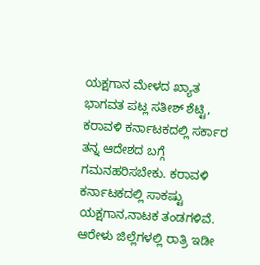ಯಕ್ಷಗಾನ ಮೇಳದ ಖ್ಯಾತ ಭಾಗವತ ಪಟ್ಲ ಸತೀಶ್ ಶೆಟ್ಟಿ, ಕರಾವಳಿ ಕರ್ನಾಟಕದಲ್ಲಿ ಸರ್ಕಾರ ತನ್ನ ಆದೇಶದ ಬಗ್ಗೆ ಗಮನಹರಿಸಬೇಕು. ಕರಾವಳಿ ಕರ್ನಾಟಕದಲ್ಲಿ ಸಾಕಷ್ಟು ಯಕ್ಷಗಾನ,ನಾಟಕ ತಂಡಗಳಿವೆ. ಆರೇಳು ಜಿಲ್ಲೆಗಳಲ್ಲಿ ರಾತ್ರಿ ಇಡೀ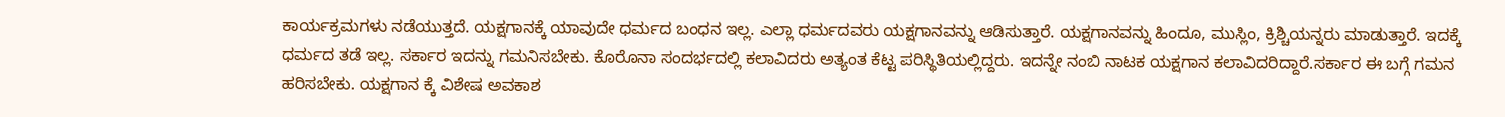ಕಾರ್ಯಕ್ರಮಗಳು ನಡೆಯುತ್ತದೆ. ಯಕ್ಷಗಾನಕ್ಕೆ ಯಾವುದೇ ಧರ್ಮದ ಬಂಧನ ಇಲ್ಲ. ಎಲ್ಲಾ ಧರ್ಮದವರು ಯಕ್ಷಗಾನವನ್ನು ಆಡಿಸುತ್ತಾರೆ. ಯಕ್ಷಗಾನವನ್ನು ಹಿಂದೂ, ಮುಸ್ಲಿಂ, ಕ್ರಿಶ್ಚಿಯನ್ನರು ಮಾಡುತ್ತಾರೆ. ಇದಕ್ಕೆ ಧರ್ಮದ ತಡೆ ಇಲ್ಲ. ಸರ್ಕಾರ ಇದನ್ನು ಗಮನಿಸಬೇಕು. ಕೊರೊನಾ ಸಂದರ್ಭದಲ್ಲಿ ಕಲಾವಿದರು ಅತ್ಯಂತ ಕೆಟ್ಟ ಪರಿಸ್ಥಿತಿಯಲ್ಲಿದ್ದರು. ಇದನ್ನೇ ನಂಬಿ ನಾಟಕ ಯಕ್ಷಗಾನ ಕಲಾವಿದರಿದ್ದಾರೆ.ಸರ್ಕಾರ ಈ ಬಗ್ಗೆ ಗಮನ ಹರಿಸಬೇಕು. ಯಕ್ಷಗಾನ ಕ್ಕೆ ವಿಶೇಷ ಅವಕಾಶ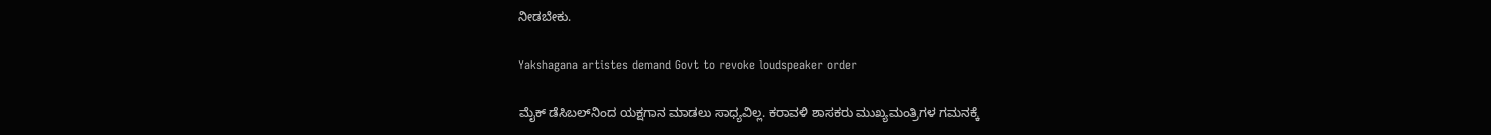ನೀಡಬೇಕು.

Yakshagana artistes demand Govt to revoke loudspeaker order

ಮೈಕ್ ಡೆಸಿಬಲ್‌ನಿಂದ ಯಕ್ಷಗಾನ ಮಾಡಲು ಸಾಧ್ಯವಿಲ್ಲ. ಕರಾವಳಿ ಶಾಸಕರು ಮುಖ್ಯಮಂತ್ರಿಗಳ ಗಮನಕ್ಕೆ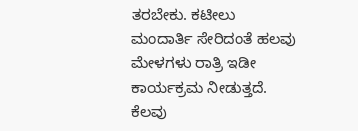ತರಬೇಕು. ಕಟೀಲು ಮಂದಾರ್ತಿ ಸೇರಿದಂತೆ ಹಲವು ಮೇಳಗಳು ರಾತ್ರಿ ಇಡೀ ಕಾರ್ಯಕ್ರಮ ನೀಡುತ್ತದೆ. ಕೆಲವು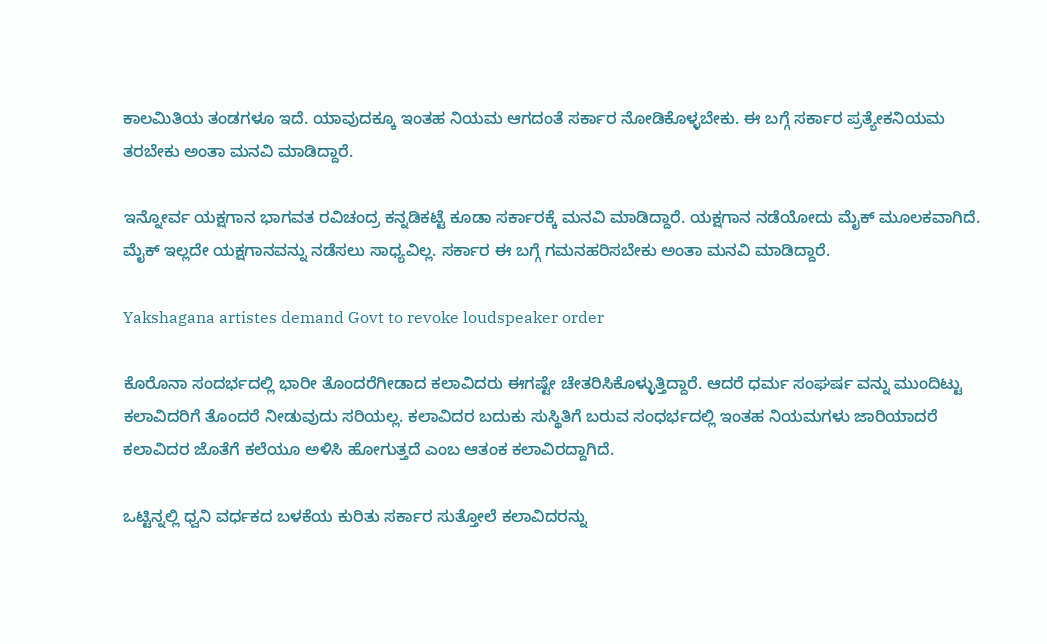ಕಾಲಮಿತಿಯ ತಂಡಗಳೂ ಇದೆ. ಯಾವುದಕ್ಕೂ ಇಂತಹ ನಿಯಮ ಆಗದಂತೆ ಸರ್ಕಾರ ನೋಡಿಕೊಳ್ಳಬೇಕು. ಈ ಬಗ್ಗೆ ಸರ್ಕಾರ ಪ್ರತ್ಯೇಕ‌ನಿಯಮ ತರಬೇಕು ಅಂತಾ ಮನವಿ ಮಾಡಿದ್ದಾರೆ.

ಇನ್ನೋರ್ವ ಯಕ್ಷಗಾನ ಭಾಗವತ ರವಿಚಂದ್ರ ಕನ್ನಡಿಕಟ್ಟೆ ಕೂಡಾ ಸರ್ಕಾರಕ್ಕೆ ಮನವಿ ಮಾಡಿದ್ದಾರೆ. ಯಕ್ಷಗಾನ ನಡೆಯೋದು ಮೈಕ್ ಮೂಲಕವಾಗಿದೆ. ಮೈಕ್ ಇಲ್ಲದೇ ಯಕ್ಷಗಾನವನ್ನು ನಡೆಸಲು ಸಾಧ್ಯವಿಲ್ಲ. ಸರ್ಕಾರ ಈ ಬಗ್ಗೆ ಗಮನಹರಿಸಬೇಕು ಅಂತಾ ಮನವಿ ಮಾಡಿದ್ದಾರೆ.

Yakshagana artistes demand Govt to revoke loudspeaker order

ಕೊರೊನಾ ಸಂದರ್ಭದಲ್ಲಿ ಭಾರೀ ತೊಂದರೆಗೀಡಾದ ಕಲಾವಿದರು ಈಗಷ್ಟೇ ಚೇತರಿಸಿಕೊಳ್ಳುತ್ತಿದ್ದಾರೆ. ಆದರೆ ಧರ್ಮ ಸಂಘರ್ಷ ವನ್ನು ಮುಂದಿಟ್ಟು ಕಲಾವಿದರಿಗೆ ತೊಂದರೆ ನೀಡುವುದು ಸರಿಯಲ್ಲ. ಕಲಾವಿದರ ಬದುಕು ಸುಸ್ಥಿತಿಗೆ ಬರುವ ಸಂಧರ್ಭದಲ್ಲಿ ಇಂತಹ ನಿಯಮಗಳು ಜಾರಿಯಾದರೆ ಕಲಾವಿದರ ಜೊತೆಗೆ ಕಲೆಯೂ ಅಳಿಸಿ ಹೋಗುತ್ತದೆ ಎಂಬ ಆತಂಕ ಕಲಾವಿರದ್ದಾಗಿದೆ.

ಒಟ್ಟಿನ್ನಲ್ಲಿ ಧ್ವನಿ ವರ್ಧಕದ ಬಳಕೆಯ ಕುರಿತು ಸರ್ಕಾರ ಸುತ್ತೋಲೆ ಕಲಾವಿದರನ್ನು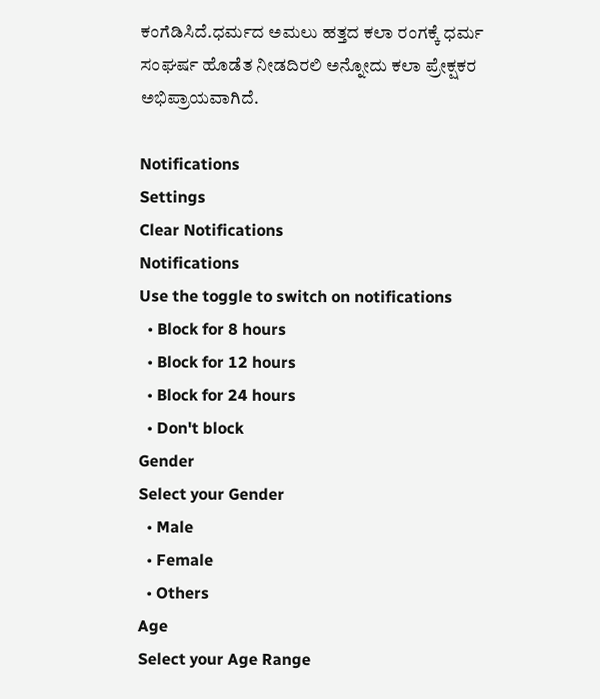ಕಂಗೆಡಿಸಿದೆ.ಧರ್ಮದ ಅಮಲು ಹತ್ತದ ಕಲಾ ರಂಗಕ್ಕೆ ಧರ್ಮ ಸಂಘರ್ಷ ಹೊಡೆತ ನೀಡದಿರಲಿ ಅನ್ನೋದು ಕಲಾ ಪ್ರೇಕ್ಷಕರ ಅಭಿಪ್ರಾಯವಾಗಿದೆ.

Notifications
Settings
Clear Notifications
Notifications
Use the toggle to switch on notifications
  • Block for 8 hours
  • Block for 12 hours
  • Block for 24 hours
  • Don't block
Gender
Select your Gender
  • Male
  • Female
  • Others
Age
Select your Age Range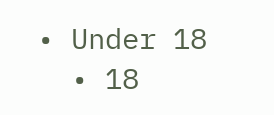• Under 18
  • 18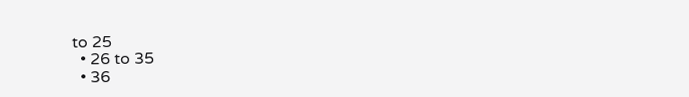to 25
  • 26 to 35
  • 36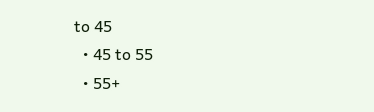to 45
  • 45 to 55
  • 55+